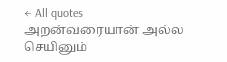← All quotes
அறன்வரையான் அல்ல செயினும்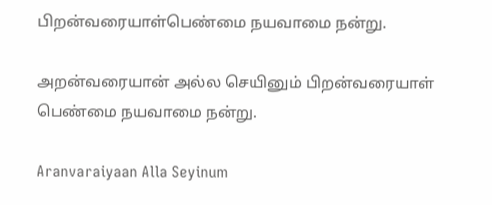பிறன்வரையாள்பெண்மை நயவாமை நன்று.

அறன்வரையான் அல்ல செயினும் பிறன்வரையாள் பெண்மை நயவாமை நன்று.

Aranvaraiyaan Alla Seyinum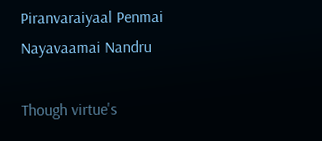Piranvaraiyaal Penmai Nayavaamai Nandru

Though virtue's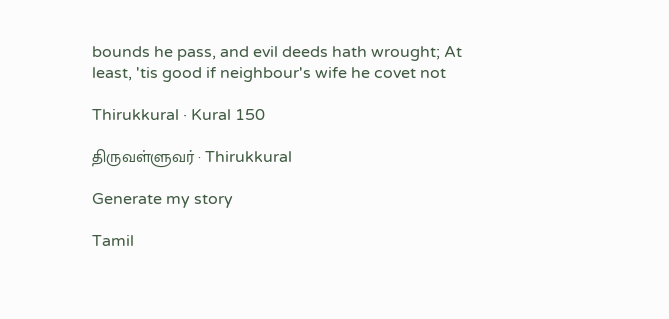bounds he pass, and evil deeds hath wrought; At least, 'tis good if neighbour's wife he covet not

Thirukkural · Kural 150

திருவள்ளுவர் · Thirukkural

Generate my story

Tamil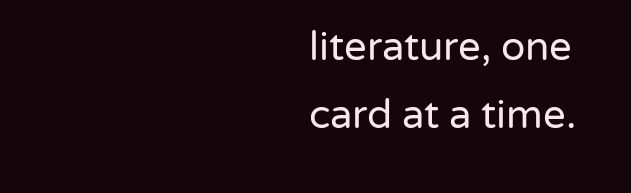literature, one card at a time.